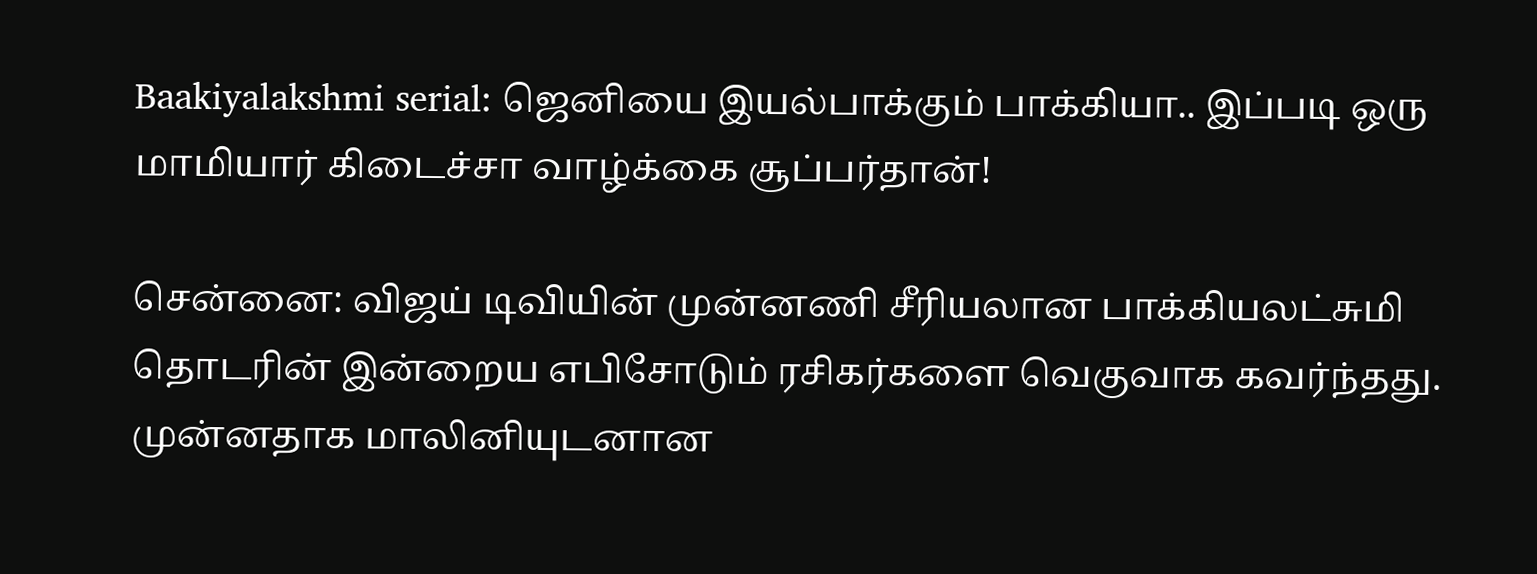Baakiyalakshmi serial: ஜெனியை இயல்பாக்கும் பாக்கியா.. இப்படி ஒரு மாமியார் கிடைச்சா வாழ்க்கை சூப்பர்தான்!

சென்னை: விஜய் டிவியின் முன்னணி சீரியலான பாக்கியலட்சுமி தொடரின் இன்றைய எபிசோடும் ரசிகர்களை வெகுவாக கவர்ந்தது. முன்னதாக மாலினியுடனான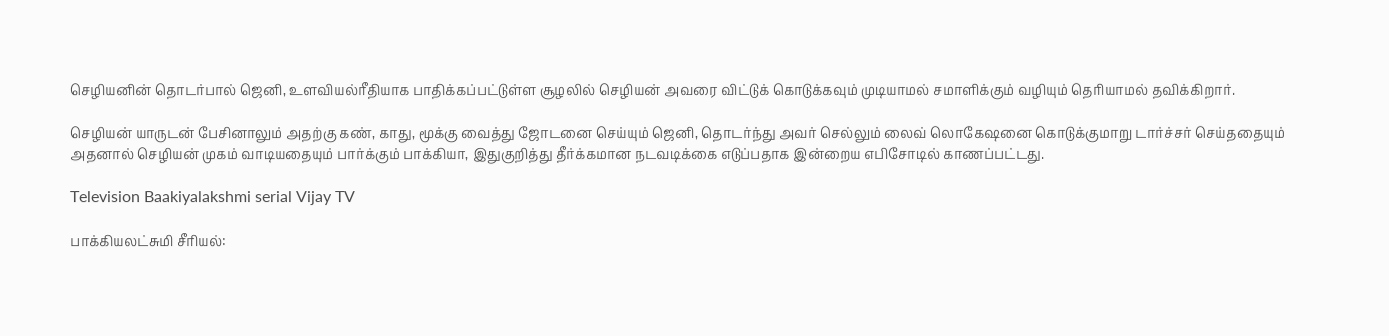செழியனின் தொடர்பால் ஜெனி, உளவியல்ரீதியாக பாதிக்கப்பட்டுள்ள சூழலில் செழியன் அவரை விட்டுக் கொடுக்கவும் முடியாமல் சமாளிக்கும் வழியும் தெரியாமல் தவிக்கிறார்.

செழியன் யாருடன் பேசினாலும் அதற்கு கண், காது, மூக்கு வைத்து ஜோடனை செய்யும் ஜெனி, தொடர்ந்து அவர் செல்லும் லைவ் லொகேஷனை கொடுக்குமாறு டார்ச்சர் செய்ததையும் அதனால் செழியன் முகம் வாடியதையும் பார்க்கும் பாக்கியா, இதுகுறித்து தீர்க்கமான நடவடிக்கை எடுப்பதாக இன்றைய எபிசோடில் காணப்பட்டது.

Television Baakiyalakshmi serial Vijay TV

பாக்கியலட்சுமி சீரியல்: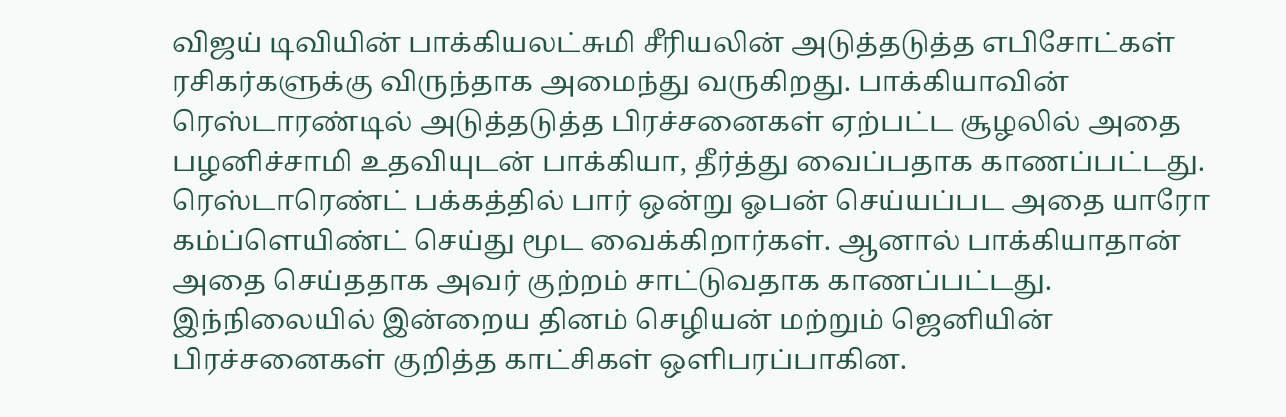விஜய் டிவியின் பாக்கியலட்சுமி சீரியலின் அடுத்தடுத்த எபிசோட்கள் ரசிகர்களுக்கு விருந்தாக அமைந்து வருகிறது. பாக்கியாவின் ரெஸ்டாரண்டில் அடுத்தடுத்த பிரச்சனைகள் ஏற்பட்ட சூழலில் அதை பழனிச்சாமி உதவியுடன் பாக்கியா, தீர்த்து வைப்பதாக காணப்பட்டது. ரெஸ்டாரெண்ட் பக்கத்தில் பார் ஒன்று ஓபன் செய்யப்பட அதை யாரோ கம்ப்ளெயிண்ட் செய்து மூட வைக்கிறார்கள். ஆனால் பாக்கியாதான் அதை செய்ததாக அவர் குற்றம் சாட்டுவதாக காணப்பட்டது. இந்நிலையில் இன்றைய தினம் செழியன் மற்றும் ஜெனியின் பிரச்சனைகள் குறித்த காட்சிகள் ஒளிபரப்பாகின.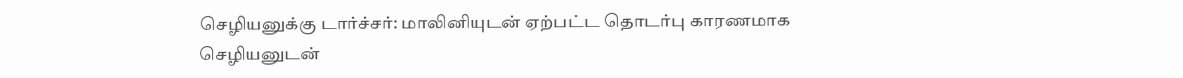செழியனுக்கு டார்ச்சர்: மாலினியுடன் ஏற்பட்ட தொடர்பு காரணமாக செழியனுடன்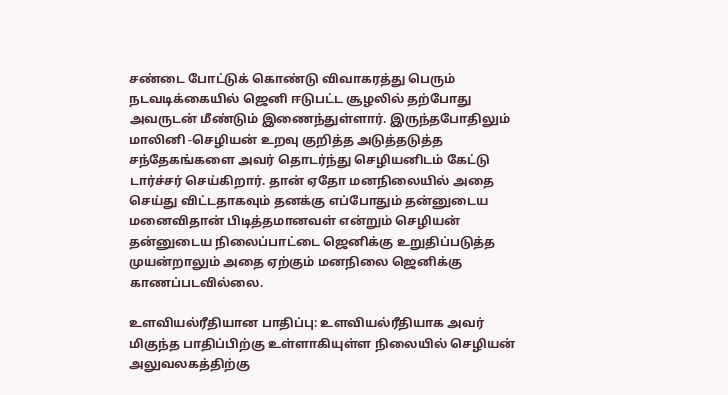சண்டை போட்டுக் கொண்டு விவாகரத்து பெரும் நடவடிக்கையில் ஜெனி ஈடுபட்ட சூழலில் தற்போது அவருடன் மீண்டும் இணைந்துள்ளார். இருந்தபோதிலும் மாலினி -செழியன் உறவு குறித்த அடுத்தடுத்த சந்தேகங்களை அவர் தொடர்ந்து செழியனிடம் கேட்டு டார்ச்சர் செய்கிறார். தான் ஏதோ மனநிலையில் அதை செய்து விட்டதாகவும் தனக்கு எப்போதும் தன்னுடைய மனைவிதான் பிடித்தமானவள் என்றும் செழியன் தன்னுடைய நிலைப்பாட்டை ஜெனிக்கு உறுதிப்படுத்த முயன்றாலும் அதை ஏற்கும் மனநிலை ஜெனிக்கு காணப்படவில்லை.

உளவியல்ரீதியான பாதிப்பு: உளவியல்ரீதியாக அவர் மிகுந்த பாதிப்பிற்கு உள்ளாகியுள்ள நிலையில் செழியன் அலுவலகத்திற்கு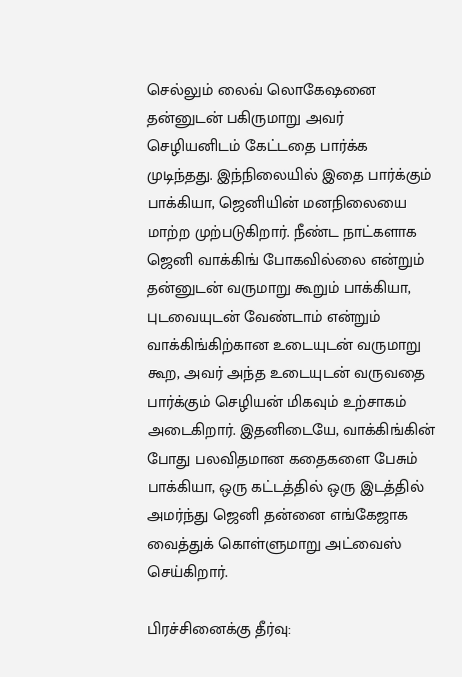செல்லும் லைவ் லொகேஷனை தன்னுடன் பகிருமாறு அவர் செழியனிடம் கேட்டதை பார்க்க முடிந்தது. இந்நிலையில் இதை பார்க்கும் பாக்கியா, ஜெனியின் மனநிலையை மாற்ற முற்படுகிறார். நீண்ட நாட்களாக ஜெனி வாக்கிங் போகவில்லை என்றும் தன்னுடன் வருமாறு கூறும் பாக்கியா, புடவையுடன் வேண்டாம் என்றும் வாக்கிங்கிற்கான உடையுடன் வருமாறு கூற, அவர் அந்த உடையுடன் வருவதை பார்க்கும் செழியன் மிகவும் உற்சாகம் அடைகிறார். இதனிடையே, வாக்கிங்கின் போது பலவிதமான கதைகளை பேசும் பாக்கியா, ஒரு கட்டத்தில் ஒரு இடத்தில் அமர்ந்து ஜெனி தன்னை எங்கேஜாக வைத்துக் கொள்ளுமாறு அட்வைஸ் செய்கிறார்.

பிரச்சினைக்கு தீர்வு: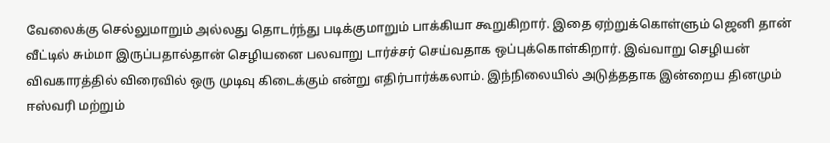வேலைக்கு செல்லுமாறும் அல்லது தொடர்ந்து படிக்குமாறும் பாக்கியா கூறுகிறார். இதை ஏற்றுக்கொள்ளும் ஜெனி தான் வீட்டில் சும்மா இருப்பதால்தான் செழியனை பலவாறு டார்ச்சர் செய்வதாக ஒப்புக்கொள்கிறார். இவ்வாறு செழியன் விவகாரத்தில் விரைவில் ஒரு முடிவு கிடைக்கும் என்று எதிர்பார்க்கலாம். இந்நிலையில் அடுத்ததாக இன்றைய தினமும் ஈஸ்வரி மற்றும்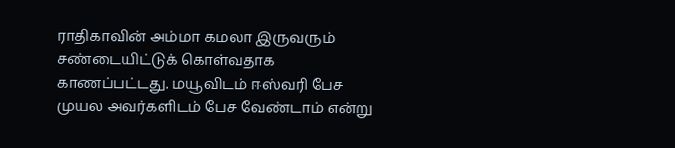ராதிகாவின் அம்மா கமலா இருவரும் சண்டையிட்டுக் கொள்வதாக காணப்பட்டது. மயூவிடம் ஈஸ்வரி பேச முயல அவர்களிடம் பேச வேண்டாம் என்று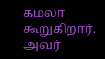கமலா கூறுகிறார். அவர்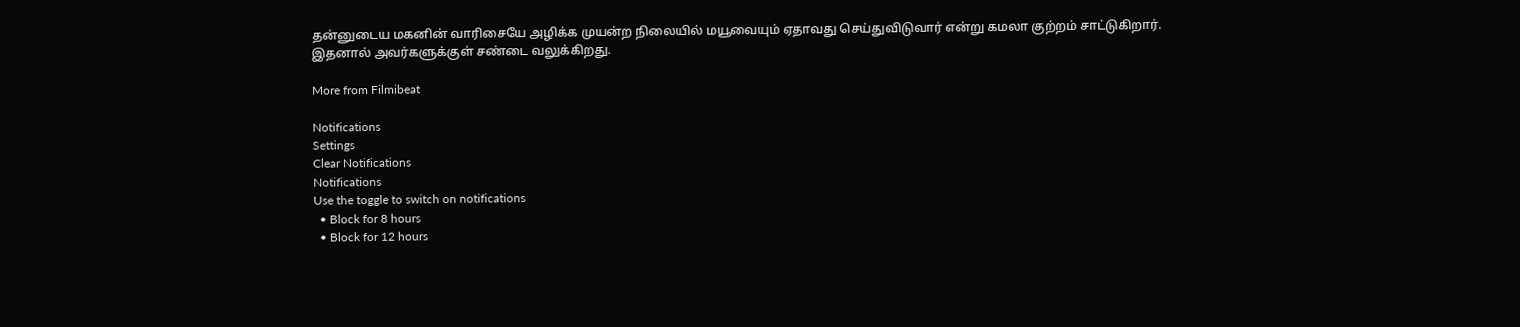தன்னுடைய மகனின் வாரிசையே அழிக்க முயன்ற நிலையில் மயூவையும் ஏதாவது செய்துவிடுவார் என்று கமலா குற்றம் சாட்டுகிறார். இதனால் அவர்களுக்குள் சண்டை வலுக்கிறது.

More from Filmibeat

Notifications
Settings
Clear Notifications
Notifications
Use the toggle to switch on notifications
  • Block for 8 hours
  • Block for 12 hours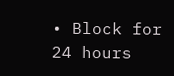• Block for 24 hours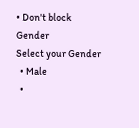• Don't block
Gender
Select your Gender
  • Male
  •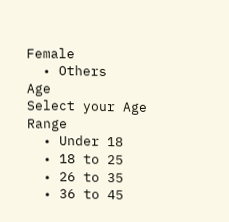Female
  • Others
Age
Select your Age Range
  • Under 18
  • 18 to 25
  • 26 to 35
  • 36 to 45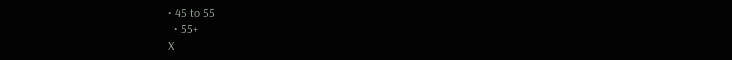• 45 to 55
  • 55+
X